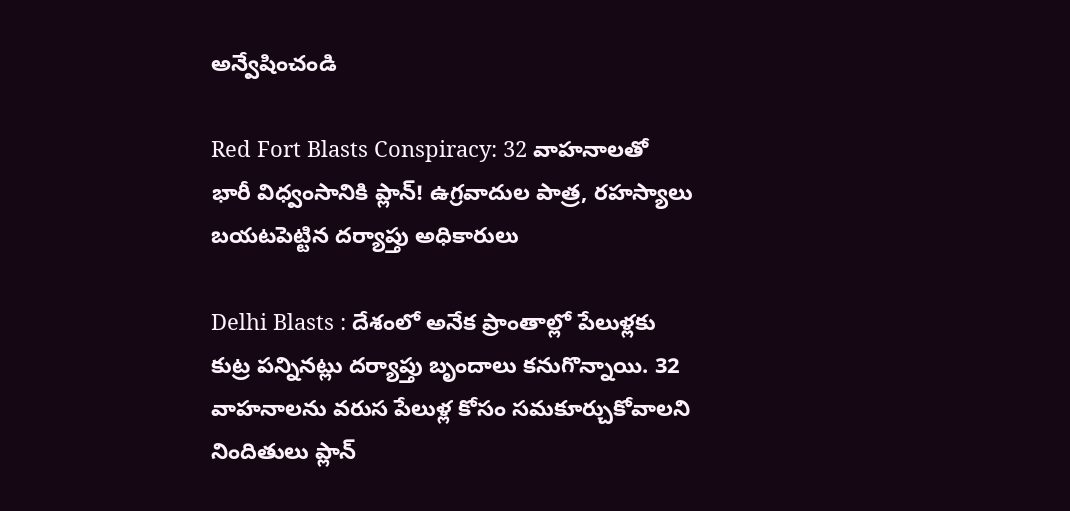అన్వేషించండి

Red Fort Blasts Conspiracy: 32 వాహనాలతో భారీ విధ్వంసానికి ప్లాన్! ఉగ్రవాదుల పాత్ర, రహస్యాలు బయటపెట్టిన దర్యాప్తు అధికారులు

Delhi Blasts : దేశంలో అనేక ప్రాంతాల్లో పేలుళ్లకు కుట్ర పన్నినట్లు దర్యాప్తు బృందాలు కనుగొన్నాయి. 32 వాహనాలను వరుస పేలుళ్ల కోసం సమకూర్చుకోవాలని నిందితులు ప్లాన్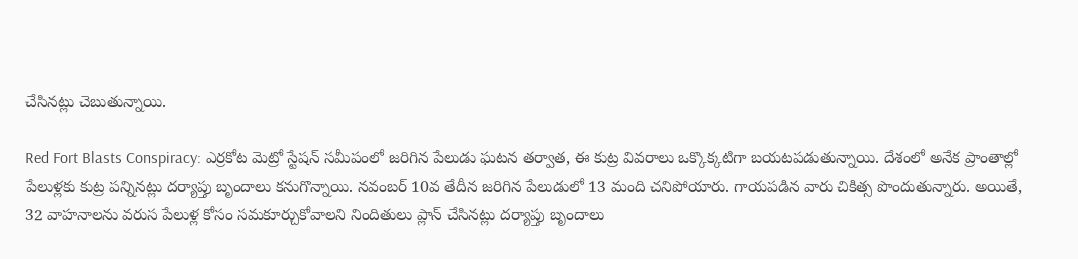చేసినట్లు చెబుతున్నాయి.

Red Fort Blasts Conspiracy: ఎర్రకోట మెట్రో స్టేషన్ సమీపంలో జరిగిన పేలుడు ఘటన తర్వాత, ఈ కుట్ర వివరాలు ఒక్కొక్కటిగా బయటపడుతున్నాయి. దేశంలో అనేక ప్రాంతాల్లో పేలుళ్లకు కుట్ర పన్నినట్లు దర్యాప్తు బృందాలు కనుగొన్నాయి. నవంబర్ 10వ తేదీన జరిగిన పేలుడులో 13 మంది చనిపోయారు. గాయపడిన వారు చికిత్స పొందుతున్నారు. అయితే, 32 వాహనాలను వరుస పేలుళ్ల కోసం సమకూర్చుకోవాలని నిందితులు ప్లాన్ చేసినట్లు దర్యాప్తు బృందాలు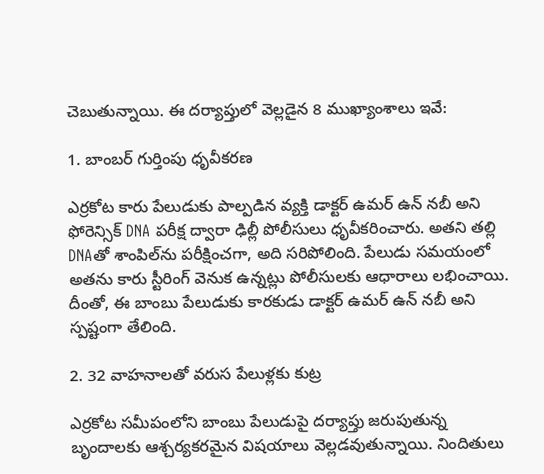చెబుతున్నాయి. ఈ దర్యాప్తులో వెల్లడైన 8 ముఖ్యాంశాలు ఇవే:

1. బాంబర్ గుర్తింపు ధృవీకరణ

ఎర్రకోట కారు పేలుడుకు పాల్పడిన వ్యక్తి డాక్టర్ ఉమర్ ఉన్ నబీ అని ఫోరెన్సిక్ DNA పరీక్ష ద్వారా ఢిల్లీ పోలీసులు ధృవీకరించారు. అతని తల్లి DNAతో శాంపిల్‌ను పరీక్షించగా, అది సరిపోలింది. పేలుడు సమయంలో అతను కారు స్టీరింగ్ వెనుక ఉన్నట్లు పోలీసులకు ఆధారాలు లభించాయి. దీంతో, ఈ బాంబు పేలుడుకు కారకుడు డాక్టర్ ఉమర్ ఉన్ నబీ అని స్పష్టంగా తేలింది.

2. 32 వాహనాలతో వరుస పేలుళ్లకు కుట్ర

ఎర్రకోట సమీపంలోని బాంబు పేలుడుపై దర్యాప్తు జరుపుతున్న బృందాలకు ఆశ్చర్యకరమైన విషయాలు వెల్లడవుతున్నాయి. నిందితులు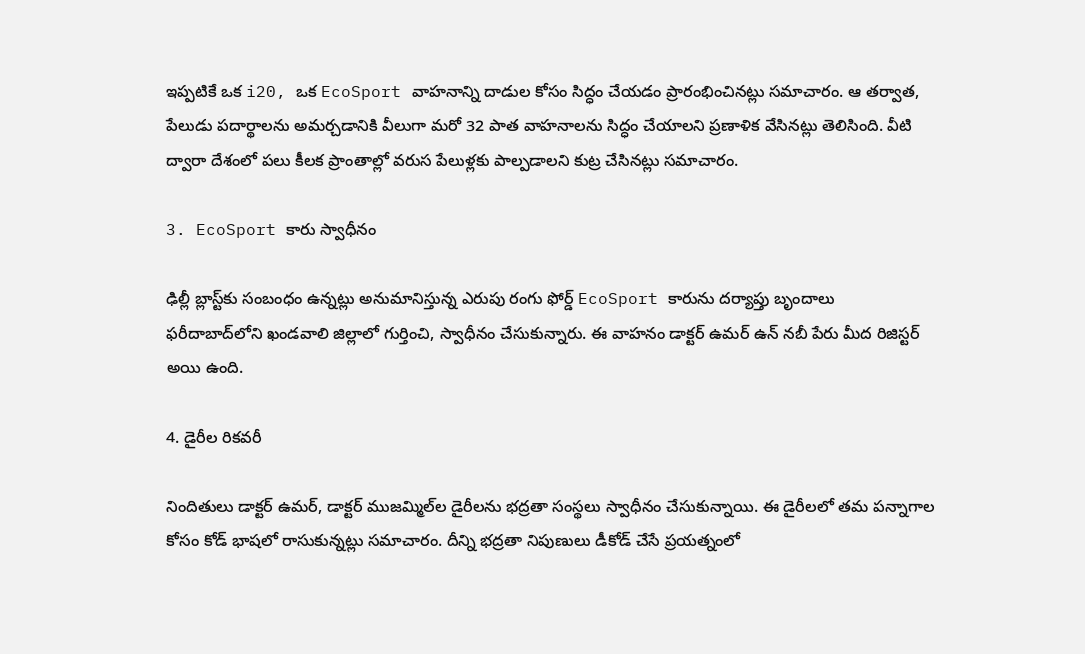ఇప్పటికే ఒక i20, ఒక EcoSport వాహనాన్ని దాడుల కోసం సిద్ధం చేయడం ప్రారంభించినట్లు సమాచారం. ఆ తర్వాత, పేలుడు పదార్థాలను అమర్చడానికి వీలుగా మరో 32 పాత వాహనాలను సిద్ధం చేయాలని ప్రణాళిక వేసినట్లు తెలిసింది. వీటి ద్వారా దేశంలో పలు కీలక ప్రాంతాల్లో వరుస పేలుళ్లకు పాల్పడాలని కుట్ర చేసినట్లు సమాచారం.

3. EcoSport కారు స్వాధీనం

ఢిల్లీ బ్లాస్ట్‌కు సంబంధం ఉన్నట్లు అనుమానిస్తున్న ఎరుపు రంగు ఫోర్డ్ EcoSport కారును దర్యాప్తు బృందాలు ఫరీదాబాద్‌లోని ఖండవాలి జిల్లాలో గుర్తించి, స్వాధీనం చేసుకున్నారు. ఈ వాహనం డాక్టర్ ఉమర్ ఉన్ నబీ పేరు మీద రిజిస్టర్ అయి ఉంది.

4. డైరీల రికవరీ

నిందితులు డాక్టర్ ఉమర్, డాక్టర్ ముజమ్మిల్‌ల డైరీలను భద్రతా సంస్థలు స్వాధీనం చేసుకున్నాయి. ఈ డైరీలలో తమ పన్నాగాల కోసం కోడ్ భాషలో రాసుకున్నట్లు సమాచారం. దీన్ని భద్రతా నిపుణులు డీకోడ్ చేసే ప్రయత్నంలో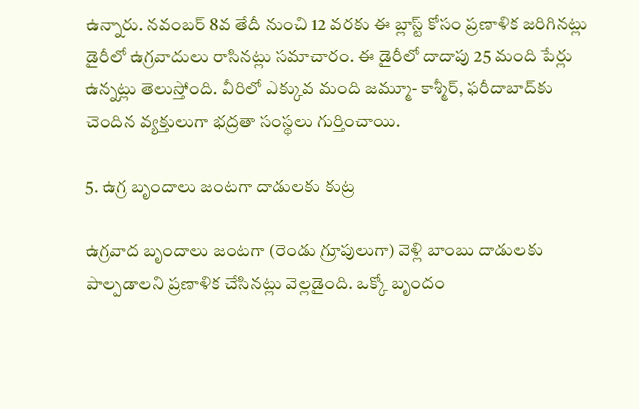ఉన్నారు. నవంబర్ 8వ తేదీ నుంచి 12 వరకు ఈ బ్లాస్ట్ కోసం ప్రణాళిక జరిగినట్లు డైరీలో ఉగ్రవాదులు రాసినట్లు సమాచారం. ఈ డైరీలో దాదాపు 25 మంది పేర్లు ఉన్నట్లు తెలుస్తోంది. వీరిలో ఎక్కువ మంది జమ్మూ- కాశ్మీర్, ఫరీదాబాద్‌కు చెందిన వ్యక్తులుగా భద్రతా సంస్థలు గుర్తించాయి.

5. ఉగ్ర బృందాలు జంటగా దాడులకు కుట్ర

ఉగ్రవాద బృందాలు జంటగా (రెండు గ్రూపులుగా) వెళ్లి బాంబు దాడులకు పాల్పడాలని ప్రణాళిక చేసినట్లు వెల్లడైంది. ఒక్కో బృందం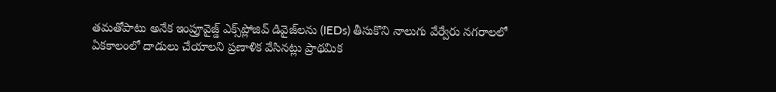తమతోపాటు అనేక ఇంప్రూవైజ్డ్ ఎక్స్‌ప్లోజివ్ డివైజ్‌లను (IEDs) తీసుకొని నాలుగు వేర్వేరు నగరాలలో ఏకకాలంలో దాడులు చేయాలని ప్రణాళిక వేసినట్లు ప్రాథమిక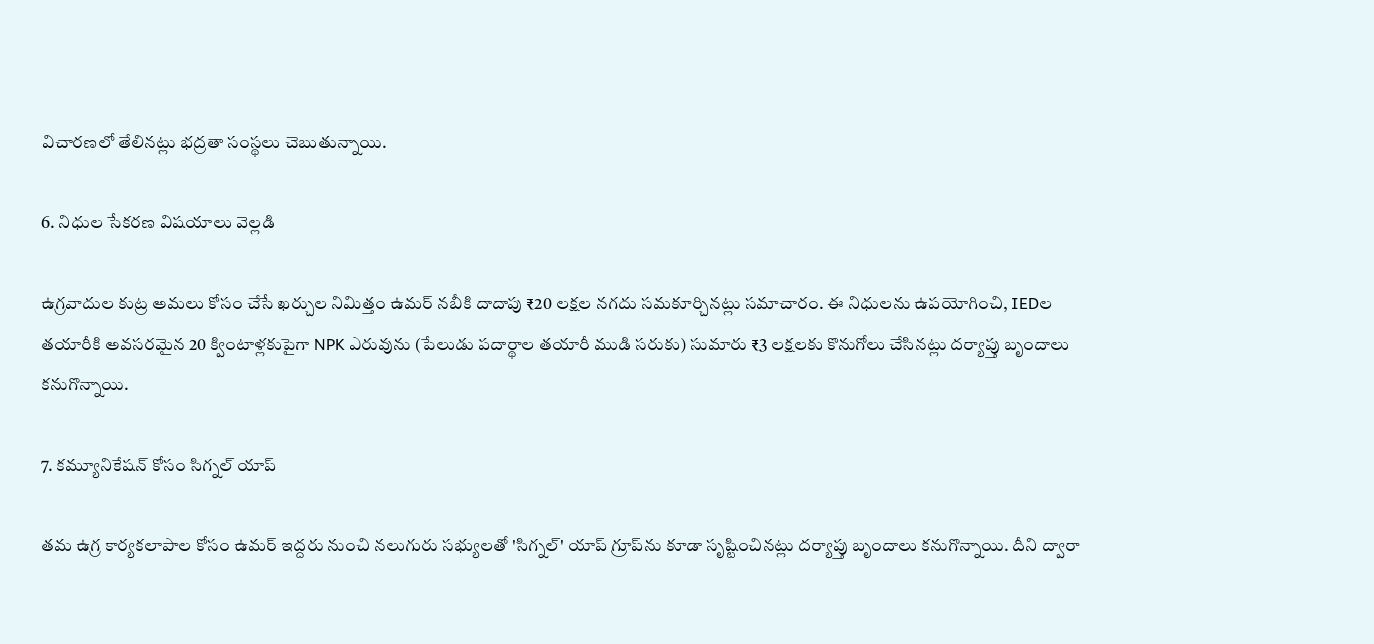విచారణలో తేలినట్లు భద్రతా సంస్థలు చెబుతున్నాయి.

6. నిధుల సేకరణ విషయాలు వెల్లడి

ఉగ్రవాదుల కుట్ర అమలు కోసం చేసే ఖర్చుల నిమిత్తం ఉమర్ నబీకి దాదాపు ₹20 లక్షల నగదు సమకూర్చినట్లు సమాచారం. ఈ నిధులను ఉపయోగించి, IEDల తయారీకి అవసరమైన 20 క్వింటాళ్లకుపైగా NPK ఎరువును (పేలుడు పదార్థాల తయారీ ముడి సరుకు) సుమారు ₹3 లక్షలకు కొనుగోలు చేసినట్లు దర్యాప్తు బృందాలు కనుగొన్నాయి.

7. కమ్యూనికేషన్ కోసం సిగ్నల్ యాప్

తమ ఉగ్ర కార్యకలాపాల కోసం ఉమర్ ఇద్దరు నుంచి నలుగురు సభ్యులతో 'సిగ్నల్' యాప్ గ్రూప్‌ను కూడా సృష్టించినట్లు దర్యాప్తు బృందాలు కనుగొన్నాయి. దీని ద్వారా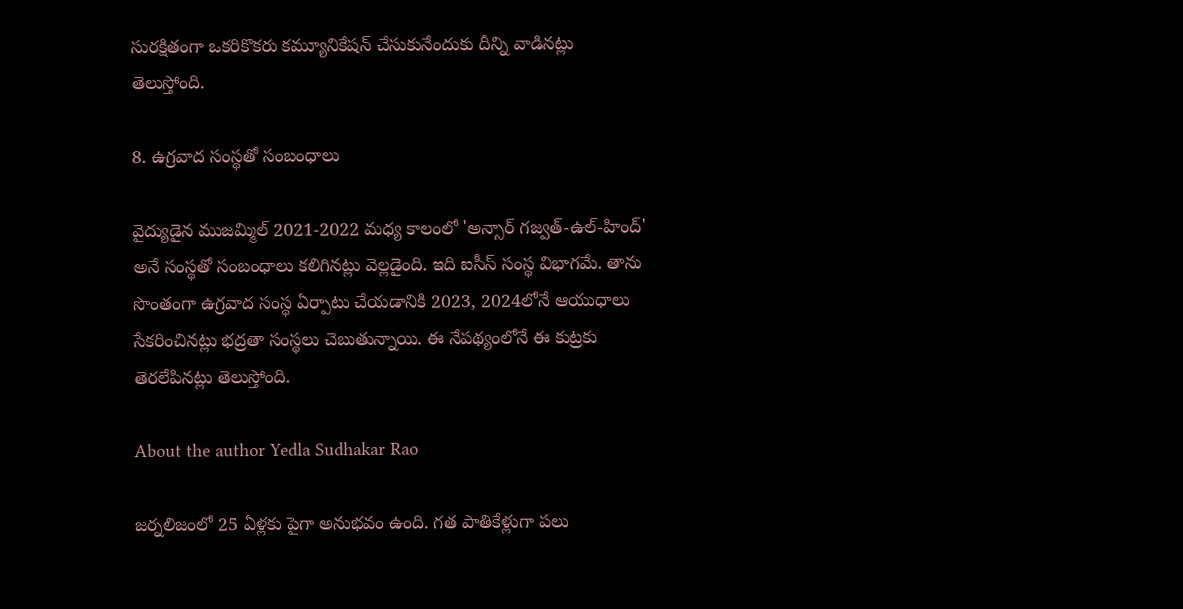సురక్షితంగా ఒకరికొకరు కమ్యూనికేషన్ చేసుకునేందుకు దీన్ని వాడినట్లు తెలుస్తోంది.

8. ఉగ్రవాద సంస్థతో సంబంధాలు

వైద్యుడైన ముజమ్మిల్ 2021-2022 మధ్య కాలంలో 'అన్సార్ గజ్వత్-ఉల్-హింద్' అనే సంస్థతో సంబంధాలు కలిగినట్లు వెల్లడైంది. ఇది ఐసీస్ సంస్థ విభాగమే. తాను సొంతంగా ఉగ్రవాద సంస్థ ఏర్పాటు చేయడానికి 2023, 2024లోనే ఆయుధాలు సేకరించినట్లు భద్రతా సంస్థలు చెబుతున్నాయి. ఈ నేపథ్యంలోనే ఈ కుట్రకు తెరలేపినట్లు తెలుస్తోంది.

About the author Yedla Sudhakar Rao

జర్నలిజంలో 25 ఏళ్లకు పైగా అనుభవం ఉంది. గత పాతికేళ్లుగా పలు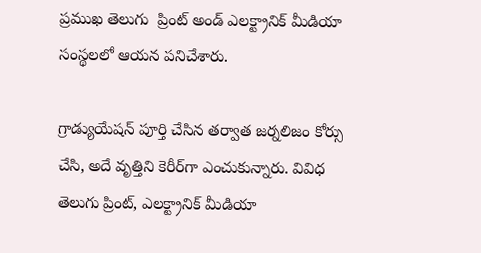ప్రముఖ తెలుగు  ప్రింట్ అండ్ ఎలక్ట్రానిక్ మీడియా సంస్థలలో ఆయన పనిచేశారు.

గ్రాడ్యుయేషన్ పూర్తి చేసిన తర్వాత జర్నలిజం కోర్సు చేసి, అదే వృత్తిని కెరీర్‌గా ఎంచుకున్నారు. వివిధ తెలుగు ప్రింట్, ఎలక్ట్రానిక్ మీడియా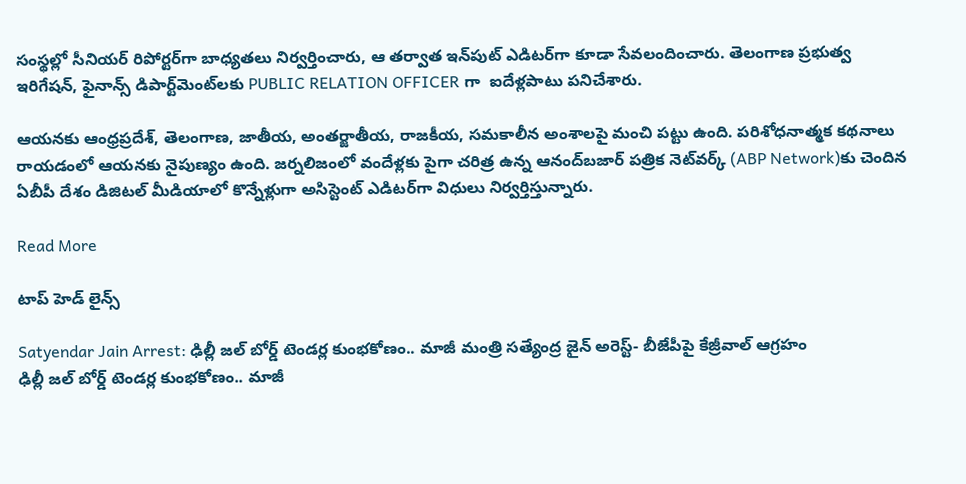సంస్థల్లో సీనియర్ రిపోర్టర్‌గా బాధ్యతలు నిర్వర్తించారు, ఆ తర్వాత ఇన్‌పుట్ ఎడిటర్‌గా కూడా సేవలందించారు. తెలంగాణ ప్రభుత్వ ఇరిగేషన్, ఫైనాన్స్ డిపార్ట్‌మెంట్‌లకు PUBLIC RELATION OFFICER గా  ఐదేళ్లపాటు పనిచేశారు.

ఆయనకు ఆంధ్రప్రదేశ్, తెలంగాణ, జాతీయ, అంతర్జాతీయ, రాజకీయ, సమకాలీన అంశాలపై మంచి పట్టు ఉంది. పరిశోధనాత్మక కథనాలు రాయడంలో ఆయనకు నైపుణ్యం ఉంది. జర్నలిజంలో వందేళ్లకు పైగా చరిత్ర ఉన్న ఆనంద్‌బజార్ పత్రిక నెట్‌వర్క్ (ABP Network)కు చెందిన ఏబీపీ దేశం డిజిటల్ మీడియాలో కొన్నేళ్లుగా అసిస్టెంట్ ఎడిటర్‌గా విధులు నిర్వర్తిస్తున్నారు.

Read More

టాప్ హెడ్ లైన్స్

Satyendar Jain Arrest: ఢిల్లీ జల్ బోర్డ్ టెండర్ల కుంభకోణం.. మాజీ మంత్రి సత్యేంద్ర జైన్ అరెస్ట్- బీజేపీపై కేజ్రీవాల్ ఆగ్రహం
ఢిల్లీ జల్ బోర్డ్ టెండర్ల కుంభకోణం.. మాజీ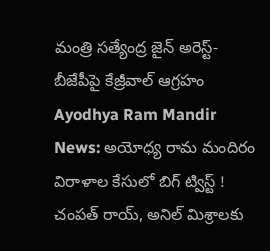మంత్రి సత్యేంద్ర జైన్ అరెస్ట్- బీజేపీపై కేజ్రీవాల్ ఆగ్రహం
Ayodhya Ram Mandir News: అయోధ్య రామ మందిరం విరాళాల కేసులో బిగ్ ట్విస్ట్ ! చంపత్ రాయ్, అనిల్ మిశ్రాలకు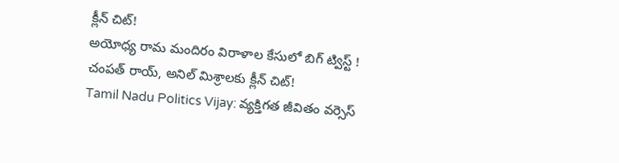క్లీన్ చిట్!
అయోధ్య రామ మందిరం విరాళాల కేసులో బిగ్ ట్విస్ట్ ! చంపత్ రాయ్, అనిల్ మిశ్రాలకు క్లీన్ చిట్!
Tamil Nadu Politics Vijay: వ్యక్తిగత జీవితం వర్సెస్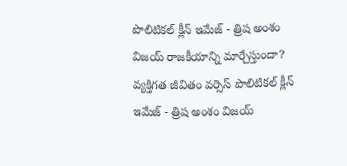పొలిటికల్ క్లీన్ ఇమేజ్ - త్రిష అంశం విజయ్ రాజకీయాన్ని మార్చేస్తుందా?
వ్యక్తిగత జీవితం వర్సెస్ పొలిటికల్ క్లీన్ ఇమేజ్ - త్రిష అంశం విజయ్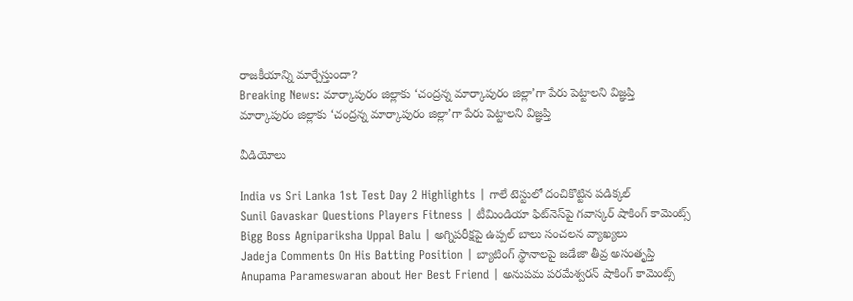రాజకీయాన్ని మార్చేస్తుందా?
Breaking News: మార్కాపురం జిల్లాకు ‘చంద్రన్న మార్కాపురం జిల్లా’గా పేరు పెట్టాలని విజ్ఞప్తి
మార్కాపురం జిల్లాకు ‘చంద్రన్న మార్కాపురం జిల్లా’గా పేరు పెట్టాలని విజ్ఞప్తి

వీడియోలు

India vs Sri Lanka 1st Test Day 2 Highlights | గాలే టెస్టులో దంచికొట్టిన పడిక్కల్
Sunil Gavaskar Questions Players Fitness | టీమిండియా ఫిట్‌నెస్‌పై గవాస్కర్ షాకింగ్ కామెంట్స్
Bigg Boss Agnipariksha Uppal Balu | అగ్నిపరీక్షపై ఉప్పల్ బాలు సంచలన వ్యాఖ్యలు
Jadeja Comments On His Batting Position | బ్యాటింగ్ స్థానాలపై జడేజా తీవ్ర అసంతృప్తి
Anupama Parameswaran about Her Best Friend | అనుపమ పరమేశ్వరన్ షాకింగ్ కామెంట్స్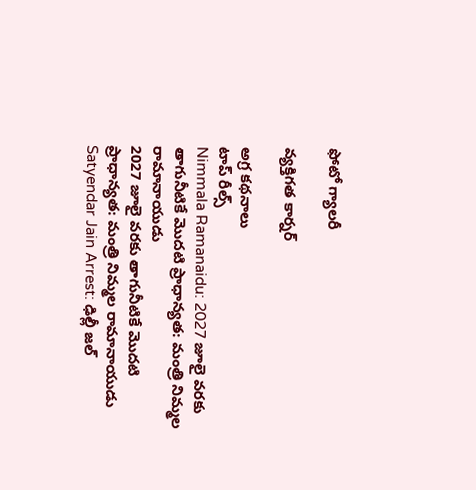ఫోటో గ్యాలరీ

వ్యక్తిగత కార్నర్

అగ్ర కథనాలు
టాప్ రీల్స్
Nimmala Ramanaidu: 2027 జూలై వరకు తాగునీటికే మొదటి ప్రాధాన్యత: మంత్రి నిమ్మల రామానాయుడు
2027 జూలై వరకు తాగునీటికే మొదటి ప్రాధాన్యత: మంత్రి నిమ్మల రామానాయుడు
Satyendar Jain Arrest: ఢిల్లీ జల్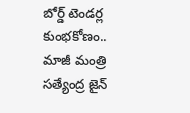బోర్డ్ టెండర్ల కుంభకోణం.. మాజీ మంత్రి సత్యేంద్ర జైన్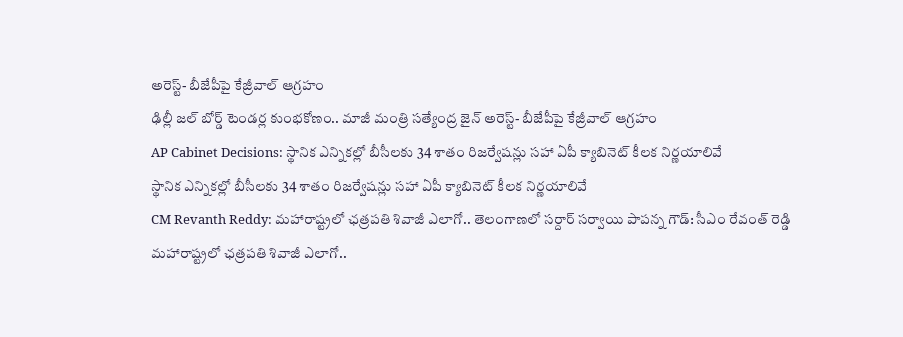అరెస్ట్- బీజేపీపై కేజ్రీవాల్ ఆగ్రహం
ఢిల్లీ జల్ బోర్డ్ టెండర్ల కుంభకోణం.. మాజీ మంత్రి సత్యేంద్ర జైన్ అరెస్ట్- బీజేపీపై కేజ్రీవాల్ ఆగ్రహం
AP Cabinet Decisions: స్థానిక ఎన్నికల్లో బీసీలకు 34 శాతం రిజర్వేషన్లు సహా ఏపీ క్యాబినెట్‌ కీలక నిర్ణయాలివే
స్థానిక ఎన్నికల్లో బీసీలకు 34 శాతం రిజర్వేషన్లు సహా ఏపీ క్యాబినెట్‌ కీలక నిర్ణయాలివే
CM Revanth Reddy: మహారాష్ట్రలో ఛత్రపతి శివాజీ ఎలాగో.. తెలంగాణలో సర్దార్ సర్వాయి పాపన్న గౌడ్: సీఎం రేవంత్ రెడ్డి
మహారాష్ట్రలో ఛత్రపతి శివాజీ ఎలాగో..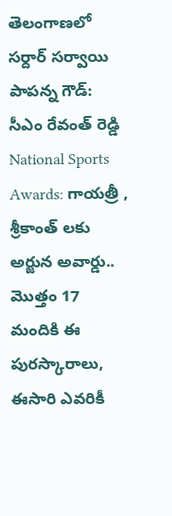తెలంగాణలో సర్దార్ సర్వాయి పాపన్న గౌడ్: సీఎం రేవంత్ రెడ్డి
National Sports Awards: గాయ‌త్రీ , శ్రీకాంత్ లకు అర్జున అవార్డు.. మొత్తం 17 మందికి ఈ పురస్కారాలు, ఈసారి ఎవరికీ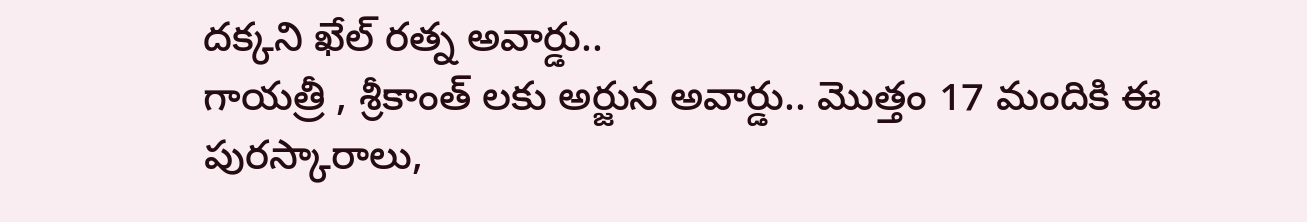దక్కని ఖేల్ రత్న అవార్డు..
గాయ‌త్రీ , శ్రీకాంత్ లకు అర్జున అవార్డు.. మొత్తం 17 మందికి ఈ పురస్కారాలు,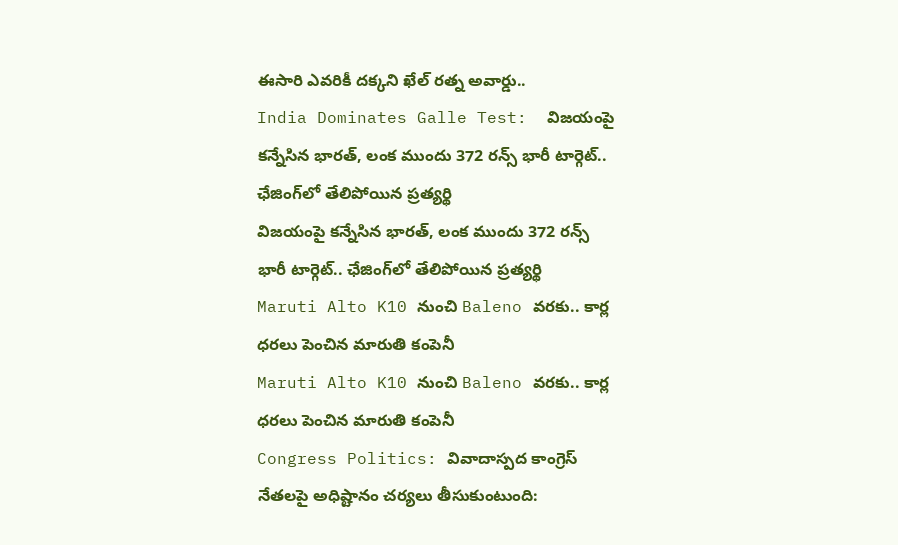ఈసారి ఎవరికీ దక్కని ఖేల్ రత్న అవార్డు..
India Dominates Galle Test:  విజ‌యంపై క‌న్నేసిన భార‌త్, లంక ముందు 372 రన్స్ భారీ టార్గెట్.. ఛేజింగ్‌లో తేలిపోయిన ప్రత్యర్థి
విజ‌యంపై క‌న్నేసిన భార‌త్, లంక ముందు 372 రన్స్ భారీ టార్గెట్.. ఛేజింగ్‌లో తేలిపోయిన ప్రత్యర్థి
Maruti Alto K10 నుంచి Baleno వరకు.. కార్ల ధరలు పెంచిన మారుతి కంపెనీ
Maruti Alto K10 నుంచి Baleno వరకు.. కార్ల ధరలు పెంచిన మారుతి కంపెనీ
Congress Politics: వివాదాస్పద కాంగ్రెస్ నేతలపై అధిష్టానం చర్యలు తీసుకుంటుంది: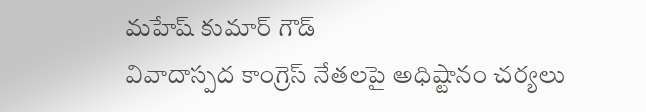మహేష్ కుమార్ గౌడ్
వివాదాస్పద కాంగ్రెస్ నేతలపై అధిష్టానం చర్యలు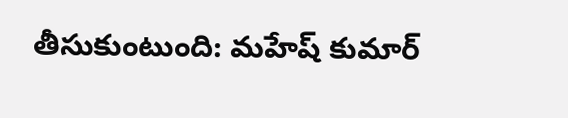తీసుకుంటుంది: మహేష్ కుమార్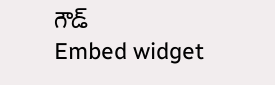గౌడ్
Embed widget